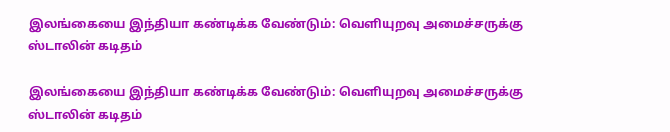இலங்கையை இந்தியா கண்டிக்க வே‌ண்டும்: வெளியுறவு அமைச்சருக்கு ஸ்டாலின் கடிதம்

இலங்கையை இந்தியா கண்டிக்க வே‌ண்டும்: வெளியுறவு அமைச்சருக்கு ஸ்டாலின் கடிதம்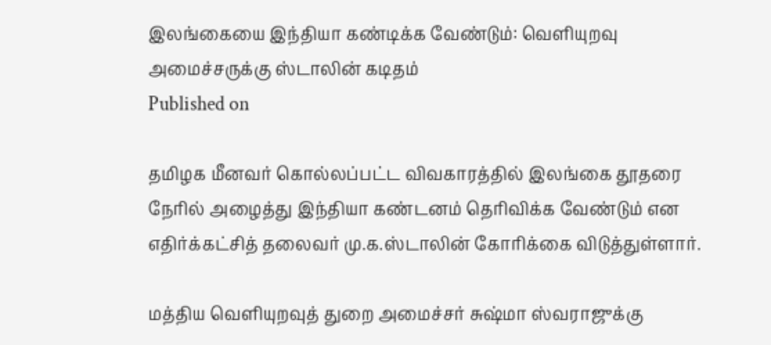இலங்கையை இந்தியா கண்டிக்க வே‌ண்டும்: வெளியுறவு அமைச்சருக்கு ஸ்டாலின் கடிதம்
Published on

தமிழக மீனவர் கொல்லப்பட்ட விவகாரத்தில் இலங்கை தூதரை நேரில் அழைத்து இந்தியா கண்டனம் தெரிவிக்க வேண்டும் என எதிர்க்கட்சித் தலைவர் மு.க.ஸ்டாலின் கோரிக்கை விடுத்துள்ளார்.

மத்திய வெளியுறவுத் துறை அமைச்சர் சுஷ்மா ஸ்வராஜுக்கு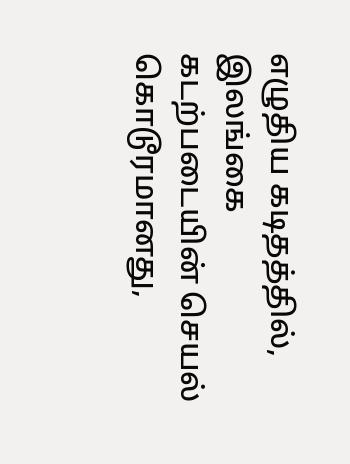எழுதிய கடிதத்தில், இலங்கை கடற்படையின் செயல் கொடூரமானது,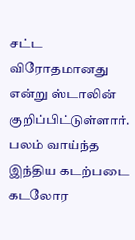சட்ட விரோதமானது என்று ஸ்டாலின் குறிப்பிட்டுள்ளார். பலம் வாய்ந்த இந்திய கடற்படை கடலோர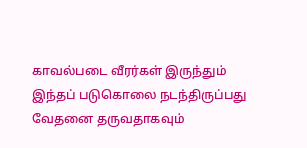காவல்படை வீரர்கள் இருந்தும் இந்தப் படுகொலை நடந்திருப்பது வேதனை தருவதாகவும்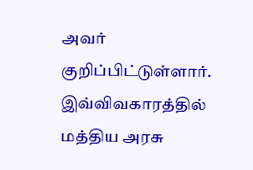அவர் குறிப்பிட்டுள்ளார். இவ்விவகாரத்தில் மத்திய அரசு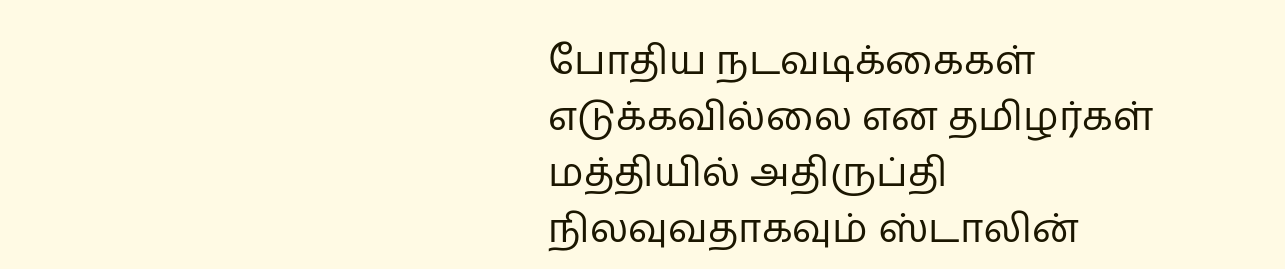போதிய நடவடிக்கைகள் எடுக்கவில்லை என தமிழர்கள் மத்தியில் அதிருப்தி நிலவுவதாகவும் ஸ்டாலின்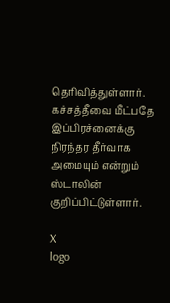தெரிவித்துள்ளார். கச்சத்தீவை மீட்பதே இப்பிரச்னைக்கு நிரந்தர தீர்வாக அமையும் என்றும் ஸ்டாலின் குறிப்பிட்டுள்ளார்.

X
logo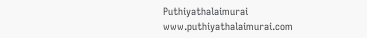Puthiyathalaimurai
www.puthiyathalaimurai.com